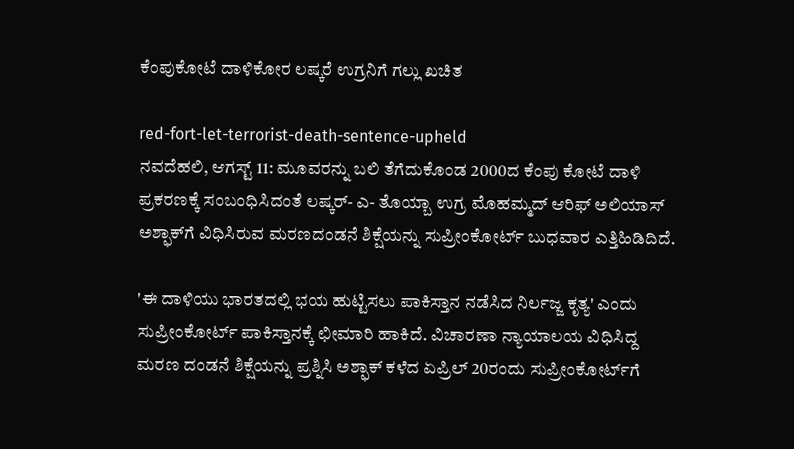ಕೆಂಪುಕೋಟೆ ದಾಳಿಕೋರ ಲಷ್ಕರೆ ಉಗ್ರನಿಗೆ ಗಲ್ಲು ಖಚಿತ

red-fort-let-terrorist-death-sentence-upheld
ನವದೆಹಲಿ, ಆಗಸ್ಟ್ 11: ಮೂವರನ್ನು ಬಲಿ ತೆಗೆದುಕೊಂಡ 2000ದ ಕೆಂಪು ಕೋಟೆ ದಾಳಿ ಪ್ರಕರಣಕ್ಕೆ ಸಂಬಂಧಿಸಿದಂತೆ ಲಷ್ಕರ್- ಎ- ತೊಯ್ಬಾ ಉಗ್ರ ಮೊಹಮ್ಮದ್ ಆರಿಫ್ ಅಲಿಯಾಸ್ ಅಶ್ಫಾಕ್‌ಗೆ ವಿಧಿಸಿರುವ ಮರಣದಂಡನೆ ಶಿಕ್ಷೆಯನ್ನು ಸುಪ್ರೀಂಕೋರ್ಟ್ ಬುಧವಾರ ಎತ್ತಿಹಿಡಿದಿದೆ.

'ಈ ದಾಳಿಯು ಭಾರತದಲ್ಲಿ ಭಯ ಹುಟ್ಟಿಸಲು ಪಾಕಿಸ್ತಾನ ನಡೆಸಿದ ನಿರ್ಲಜ್ಜ ಕೃತ್ಯ' ಎಂದು ಸುಪ್ರೀಂಕೋರ್ಟ್ ಪಾಕಿಸ್ತಾನಕ್ಕೆ ಛೀಮಾರಿ ಹಾಕಿದೆ. ವಿಚಾರಣಾ ನ್ಯಾಯಾಲಯ ವಿಧಿಸಿದ್ದ ಮರಣ ದಂಡನೆ ಶಿಕ್ಷೆಯನ್ನು ಪ್ರಶ್ನಿಸಿ ಅಶ್ಫಾಕ್ ಕಳೆದ ಏಪ್ರಿಲ್ 20ರಂದು ಸುಪ್ರೀಂಕೋರ್ಟ್‌ಗೆ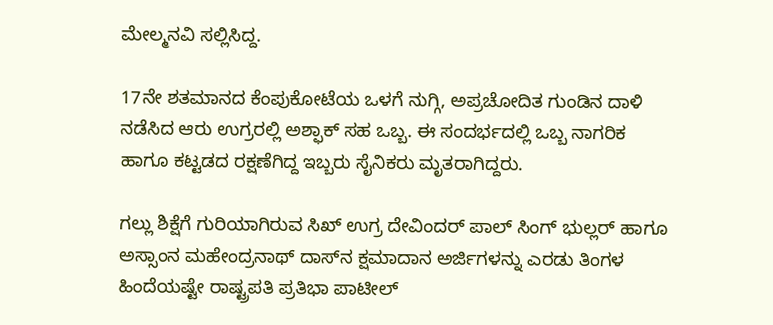ಮೇಲ್ಮನವಿ ಸಲ್ಲಿಸಿದ್ದ.

17ನೇ ಶತಮಾನದ ಕೆಂಪುಕೋಟೆಯ ಒಳಗೆ ನುಗ್ಗಿ, ಅಪ್ರಚೋದಿತ ಗುಂಡಿನ ದಾಳಿ ನಡೆಸಿದ ಆರು ಉಗ್ರರಲ್ಲಿ ಅಶ್ಫಾಕ್ ಸಹ ಒಬ್ಬ. ಈ ಸಂದರ್ಭದಲ್ಲಿ ಒಬ್ಬ ನಾಗರಿಕ ಹಾಗೂ ಕಟ್ಟಡದ ರಕ್ಷಣೆಗಿದ್ದ ಇಬ್ಬರು ಸೈನಿಕರು ಮೃತರಾಗಿದ್ದರು.

ಗಲ್ಲು ಶಿಕ್ಷೆಗೆ ಗುರಿಯಾಗಿರುವ ಸಿಖ್ ಉಗ್ರ ದೇವಿಂದರ್ ಪಾಲ್ ಸಿಂಗ್ ಭುಲ್ಲರ್ ಹಾಗೂ ಅಸ್ಸಾಂನ ಮಹೇಂದ್ರನಾಥ್ ದಾಸ್‌ನ ಕ್ಷಮಾದಾನ ಅರ್ಜಿಗಳನ್ನು ಎರಡು ತಿಂಗಳ ಹಿಂದೆಯಷ್ಟೇ ರಾಷ್ಟ್ರಪತಿ ಪ್ರತಿಭಾ ಪಾಟೀಲ್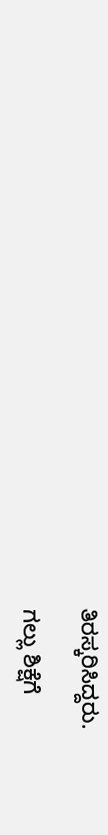ತಿರಸ್ಕರಿಸಿದ್ದರು.

ಗಲ್ಲು ಶಿಕ್ಷೆಗೆ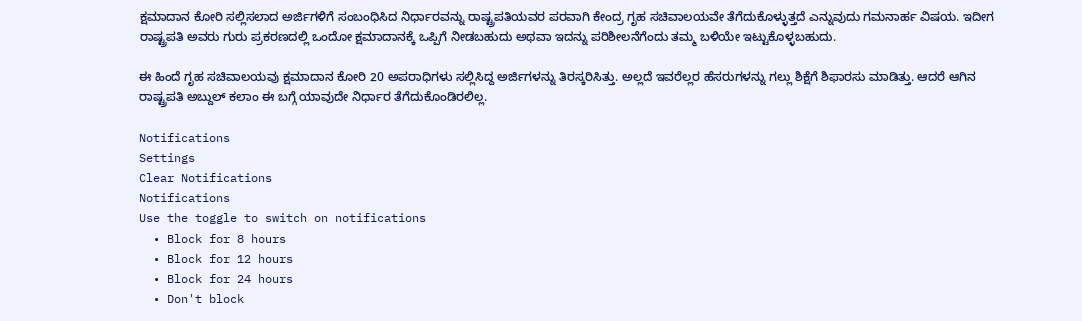ಕ್ಷಮಾದಾನ ಕೋರಿ ಸಲ್ಲಿಸಲಾದ ಅರ್ಜಿಗಳಿಗೆ ಸಂಬಂಧಿಸಿದ ನಿರ್ಧಾರವನ್ನು ರಾಷ್ಟ್ರಪತಿಯವರ ಪರವಾಗಿ ಕೇಂದ್ರ ಗೃಹ ಸಚಿವಾಲಯವೇ ತೆಗೆದುಕೊಳ್ಳುತ್ತದೆ ಎನ್ನುವುದು ಗಮನಾರ್ಹ ವಿಷಯ. ಇದೀಗ ರಾಷ್ಟ್ರಪತಿ ಅವರು ಗುರು ಪ್ರಕರಣದಲ್ಲಿ ಒಂದೋ ಕ್ಷಮಾದಾನಕ್ಕೆ ಒಪ್ಪಿಗೆ ನೀಡಬಹುದು ಅಥವಾ ಇದನ್ನು ಪರಿಶೀಲನೆಗೆಂದು ತಮ್ಮ ಬಳಿಯೇ ಇಟ್ಟುಕೊಳ್ಳಬಹುದು.

ಈ ಹಿಂದೆ ಗೃಹ ಸಚಿವಾಲಯವು ಕ್ಷಮಾದಾನ ಕೋರಿ 20 ಅಪರಾಧಿಗಳು ಸಲ್ಲಿಸಿದ್ದ ಅರ್ಜಿಗಳನ್ನು ತಿರಸ್ಕರಿಸಿತ್ತು. ಅಲ್ಲದೆ ಇವರೆಲ್ಲರ ಹೆಸರುಗಳನ್ನು ಗಲ್ಲು ಶಿಕ್ಷೆಗೆ ಶಿಫಾರಸು ಮಾಡಿತ್ತು. ಆದರೆ ಆಗಿನ ರಾಷ್ಟ್ರಪತಿ ಅಬ್ದುಲ್ ಕಲಾಂ ಈ ಬಗ್ಗೆ ಯಾವುದೇ ನಿರ್ಧಾರ ತೆಗೆದುಕೊಂಡಿರಲಿಲ್ಲ.

Notifications
Settings
Clear Notifications
Notifications
Use the toggle to switch on notifications
  • Block for 8 hours
  • Block for 12 hours
  • Block for 24 hours
  • Don't block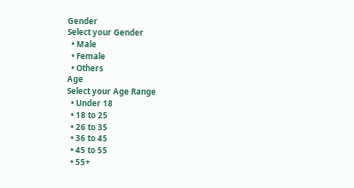Gender
Select your Gender
  • Male
  • Female
  • Others
Age
Select your Age Range
  • Under 18
  • 18 to 25
  • 26 to 35
  • 36 to 45
  • 45 to 55
  • 55+